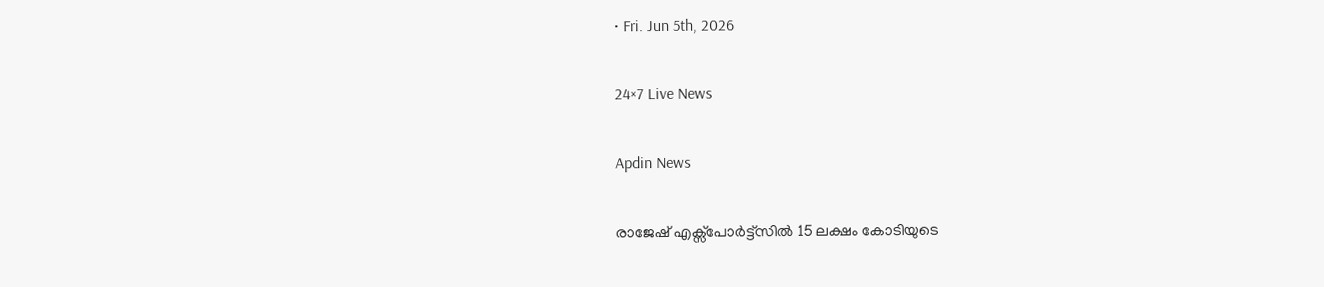• Fri. Jun 5th, 2026

24×7 Live News

Apdin News

രാജേഷ് എക്സ്പോര്‍ട്ട്സില്‍ 15 ലക്ഷം കോടിയുടെ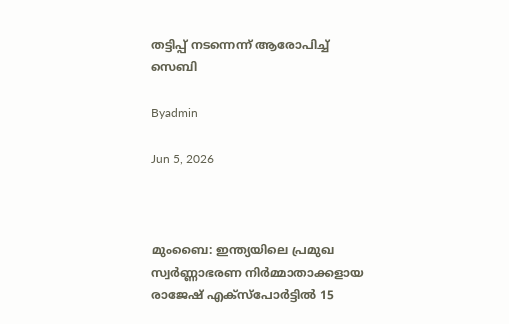തട്ടിപ്പ് നടന്നെന്ന് ആരോപിച്ച് സെബി

Byadmin

Jun 5, 2026



മുംബൈ: ഇന്ത്യയിലെ പ്രമുഖ സ്വര്‍ണ്ണാഭരണ നിര്‍മ്മാതാക്കളായ രാജേഷ് എക്സ്പോര്‍ട്ടില്‍ 15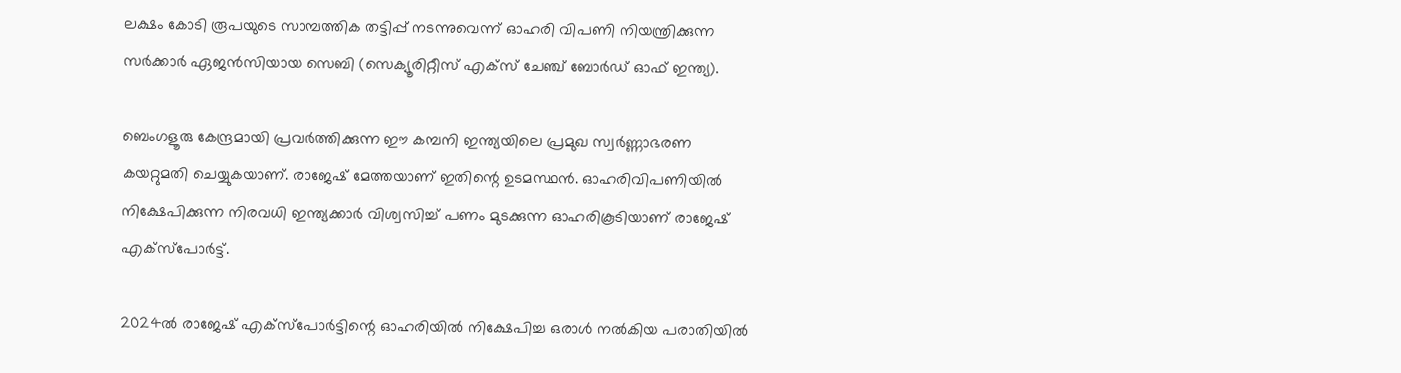ലക്ഷം കോടി രൂപയുടെ സാമ്പത്തിക തട്ടിപ്പ് നടന്നുവെന്ന് ഓഹരി വിപണി നിയന്ത്രിക്കുന്ന സര്‍ക്കാര്‍ ഏജന്‍സിയായ സെബി (സെക്യൂരിറ്റീസ് എക്സ് ചേഞ്ച് ബോര്‍ഡ് ഓഫ് ഇന്ത്യ).

ബെംഗളൂരു കേന്ദ്രമായി പ്രവര്‍ത്തിക്കുന്ന ഈ കമ്പനി ഇന്ത്യയിലെ പ്രമുഖ സ്വര്‍ണ്ണാഭരണ കയറ്റുമതി ചെയ്യുകയാണ്. രാജേഷ് മേത്തയാണ് ഇതിന്റെ ഉടമസ്ഥന്‍. ഓഹരിവിപണിയില്‍ നിക്ഷേപിക്കുന്ന നിരവധി ഇന്ത്യക്കാര്‍ വിശ്വസിച്ച് പണം മുടക്കുന്ന ഓഹരികൂടിയാണ് രാജേഷ് എക്സ്പോര്‍ട്ട്.

2024ല്‍ രാജേഷ് എക്സ്പോര്‍ട്ടിന്റെ ഓഹരിയില്‍ നിക്ഷേപിച്ച ഒരാള്‍ നല്‍കിയ പരാതിയില്‍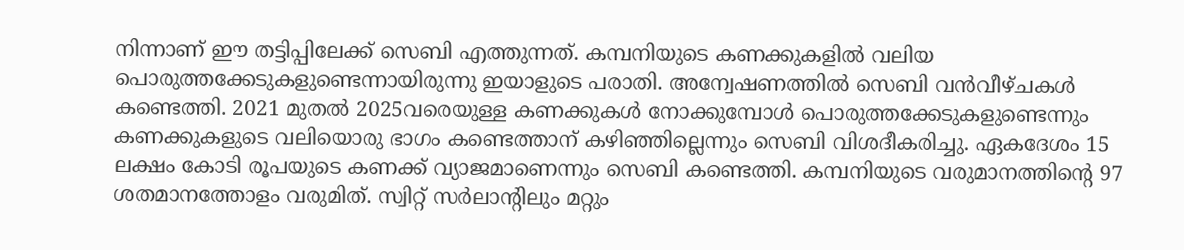നിന്നാണ് ഈ തട്ടിപ്പിലേക്ക് സെബി എത്തുന്നത്. കമ്പനിയുടെ കണക്കുകളില്‍ വലിയ പൊരുത്തക്കേടുകളുണ്ടെന്നായിരുന്നു ഇയാളുടെ പരാതി. അന്വേഷണത്തില്‍ സെബി വന്‍വീഴ്ചകള്‍ കണ്ടെത്തി. 2021 മുതല്‍ 2025വരെയുള്ള കണക്കുകള്‍ നോക്കുമ്പോള്‍ പൊരുത്തക്കേടുകളുണ്ടെന്നും കണക്കുകളുടെ വലിയൊരു ഭാഗം കണ്ടെത്താന‍് കഴിഞ്ഞില്ലെന്നും സെബി വിശദീകരിച്ചു. ഏകദേശം 15 ലക്ഷം കോടി രൂപയുടെ കണക്ക് വ്യാജമാണെന്നും സെബി കണ്ടെത്തി. കമ്പനിയുടെ വരുമാനത്തിന്റെ 97 ശതമാനത്തോളം വരുമിത്. സ്വിറ്റ് സര്‍ലാന്‍റിലും മറ്റും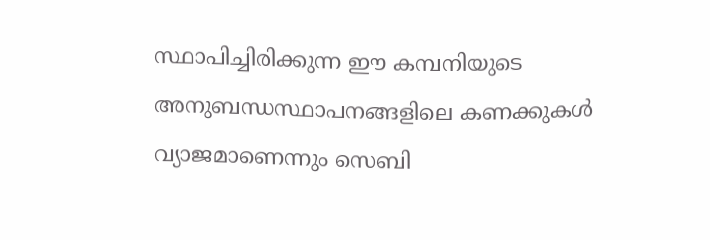സ്ഥാപിച്ചിരിക്കുന്ന ഈ കമ്പനിയുടെ അനുബന്ധസ്ഥാപനങ്ങളിലെ കണക്കുകള്‍ വ്യാജമാണെന്നും സെബി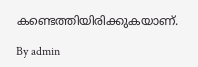കണ്ടെത്തിയിരിക്കുകയാണ്.

By admin